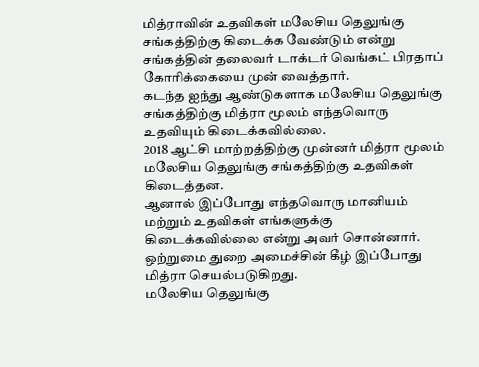மித்ராவின் உதவிகள் மலேசிய தெலுங்கு சங்கத்திற்கு கிடைக்க வேண்டும் என்று சங்கத்தின் தலைவர் டாக்டர் வெங்கட் பிரதாப் கோரிக்கையை முன் வைத்தார்.
கடந்த ஐந்து ஆண்டுகளாக மலேசிய தெலுங்கு சங்கத்திற்கு மித்ரா மூலம் எந்தவொரு உதவியும் கிடைக்கவில்லை.
2018 ஆட்சி மாற்றத்திற்கு முன்னர் மித்ரா மூலம் மலேசிய தெலுங்கு சங்கத்திற்கு உதவிகள் கிடைத்தன.
ஆனால் இப்போது எந்தவொரு மானியம் மற்றும் உதவிகள் எங்களுக்கு கிடைக்கவில்லை என்று அவர் சொன்னார்.
ஒற்றுமை துறை அமைச்சின் கீழ் இப்போது மித்ரா செயல்படுகிறது.
மலேசிய தெலுங்கு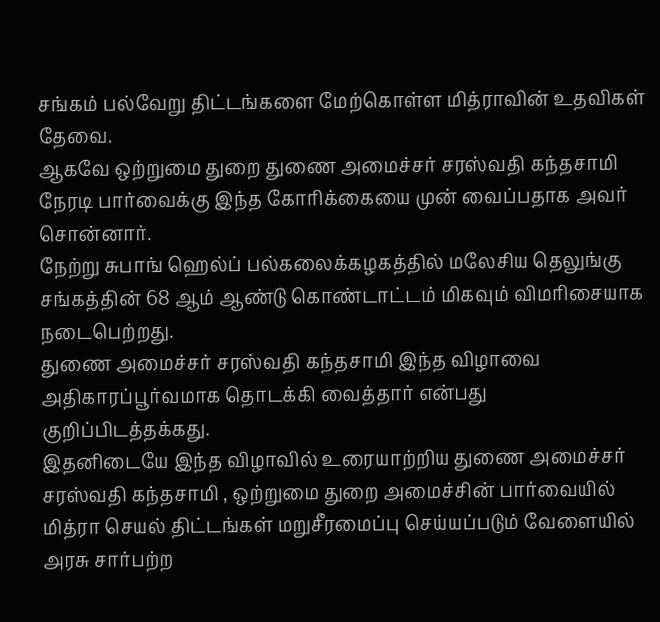சங்கம் பல்வேறு திட்டங்களை மேற்கொள்ள மித்ராவின் உதவிகள் தேவை.
ஆகவே ஒற்றுமை துறை துணை அமைச்சர் சரஸ்வதி கந்தசாமி நேரடி பார்வைக்கு இந்த கோரிக்கையை முன் வைப்பதாக அவர் சொன்னார்.
நேற்று சுபாங் ஹெல்ப் பல்கலைக்கழகத்தில் மலேசிய தெலுங்கு சங்கத்தின் 68 ஆம் ஆண்டு கொண்டாட்டம் மிகவும் விமரிசையாக நடைபெற்றது.
துணை அமைச்சர் சரஸ்வதி கந்தசாமி இந்த விழாவை அதிகாரப்பூர்வமாக தொடக்கி வைத்தார் என்பது குறிப்பிடத்தக்கது.
இதனிடையே இந்த விழாவில் உரையாற்றிய துணை அமைச்சர் சரஸ்வதி கந்தசாமி , ஒற்றுமை துறை அமைச்சின் பார்வையில் மித்ரா செயல் திட்டங்கள் மறுசீரமைப்பு செய்யப்படும் வேளையில் அரசு சார்பற்ற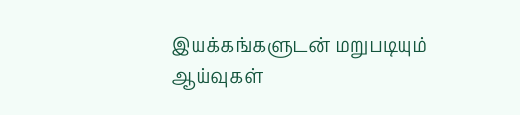இயக்கங்களுடன் மறுபடியும் ஆய்வுகள்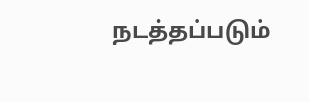நடத்தப்படும்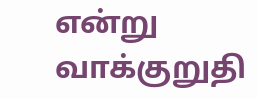என்று வாக்குறுதி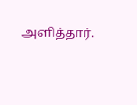அளித்தார்.